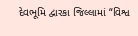દેવભૂમિ દ્વારકા જિલ્લામાં “વિશ્વ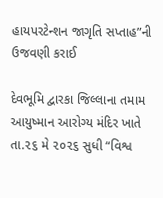હાયપરટેન્શન જાગૃતિ સપ્તાહ”ની ઉજવણી કરાઈ

દેવભૂમિ દ્વારકા જિલ્લાના તમામ આયુષ્માન આરોગ્ય મંદિર ખાતે તા.૨૬ મે ૨૦૨૬ સુધી “વિશ્વ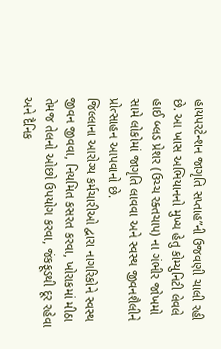હાયપરટેન્શન જાગૃતિ સપ્તાહ”ની ઉજવણી ચાલી રહી છે. આ ખાસ અભિયાનનો મુખ્ય હેતુ કોમ્યુનિટી લેવલે હાઈ બ્લડ પ્રેશર (ઉચ્ચ રક્તચાપ) ના ગંભીર જોખમો સામે લોકોમાં જાગૃતિ લાવવા અને સ્વસ્થ જીવનશૈલીને પ્રોત્સાહન આપવાનો છે.
જિલ્લાના આરોગ્ય કર્મચારીઓ દ્વારા નાગરિકોને સ્વસ્થ જીવન જીવવા, નિયમિત કસરત કરવા, ખોરાકમાં મીઠા તેમજ તેલનો ઓછો ઉપયોગ કરવા, જંકફૂડથી દૂર રહેવા અને દૈનિક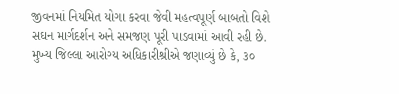જીવનમાં નિયમિત યોગા કરવા જેવી મહત્વપૂર્ણ બાબતો વિશે સઘન માર્ગદર્શન અને સમજણ પૂરી પાડવામાં આવી રહી છે.
મુખ્ય જિલ્લા આરોગ્ય અધિકારીશ્રીએ જણાવ્યું છે કે, ૩૦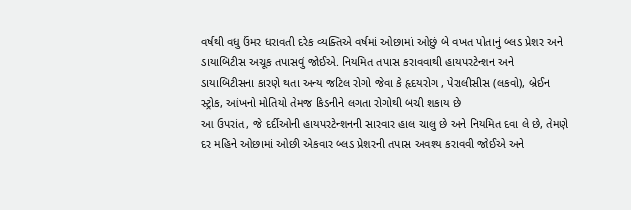વર્ષથી વધુ ઉંમર ધરાવતી દરેક વ્યક્તિએ વર્ષમાં ઓછામાં ઓછું બે વખત પોતાનું બ્લડ પ્રેશર અને ડાયાબિટીસ અચૂક તપાસવું જોઈએ. નિયમિત તપાસ કરાવવાથી હાયપરટેન્શન અને ડાયાબિટીસના કારણે થતા અન્ય જટિલ રોગો જેવા કે હૃદયરોગ , પેરાલીસીસ (લકવો), બ્રેઈન સ્ટ્રોક, આંખનો મોતિયો તેમજ કિડનીને લગતા રોગોથી બચી શકાય છે
આ ઉપરાંત, જે દર્દીઓની હાયપરટેન્શનની સારવાર હાલ ચાલુ છે અને નિયમિત દવા લે છે, તેમણે દર મહિને ઓછામાં ઓછી એકવાર બ્લડ પ્રેશરની તપાસ અવશ્ય કરાવવી જોઈએ અને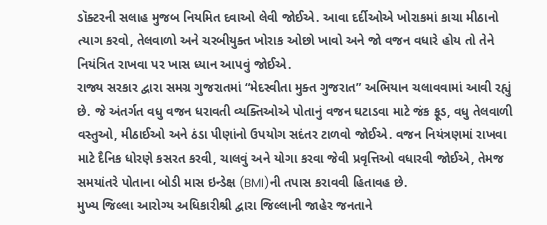ડૉક્ટરની સલાહ મુજબ નિયમિત દવાઓ લેવી જોઈએ. આવા દર્દીઓએ ખોરાકમાં કાચા મીઠાનો ત્યાગ કરવો, તેલવાળો અને ચરબીયુક્ત ખોરાક ઓછો ખાવો અને જો વજન વધારે હોય તો તેને નિયંત્રિત રાખવા પર ખાસ ધ્યાન આપવું જોઈએ.
રાજ્ય સરકાર દ્વારા સમગ્ર ગુજરાતમાં “મેદસ્વીતા મુક્ત ગુજરાત” અભિયાન ચલાવવામાં આવી રહ્યું છે. જે અંતર્ગત વધુ વજન ધરાવતી વ્યક્તિઓએ પોતાનું વજન ઘટાડવા માટે જંક ફૂડ, વધુ તેલવાળી વસ્તુઓ, મીઠાઈઓ અને ઠંડા પીણાંનો ઉપયોગ સદંતર ટાળવો જોઈએ. વજન નિયંત્રણમાં રાખવા માટે દૈનિક ધોરણે કસરત કરવી, ચાલવું અને યોગા કરવા જેવી પ્રવૃત્તિઓ વધારવી જોઈએ, તેમજ સમયાંતરે પોતાના બોડી માસ ઇન્ડેક્ષ (BMI)ની તપાસ કરાવવી હિતાવહ છે.
મુખ્ય જિલ્લા આરોગ્ય અધિકારીશ્રી દ્વારા જિલ્લાની જાહેર જનતાને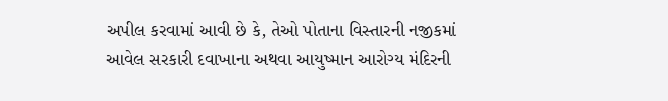અપીલ કરવામાં આવી છે કે, તેઓ પોતાના વિસ્તારની નજીકમાં આવેલ સરકારી દવાખાના અથવા આયુષ્માન આરોગ્ય મંદિરની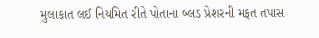મુલાકાત લઈ નિયમિત રીતે પોતાના બ્લડ પ્રેશરની મફત તપાસ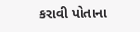કરાવી પોતાના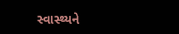સ્વાસ્થ્યને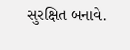સુરક્ષિત બનાવે.